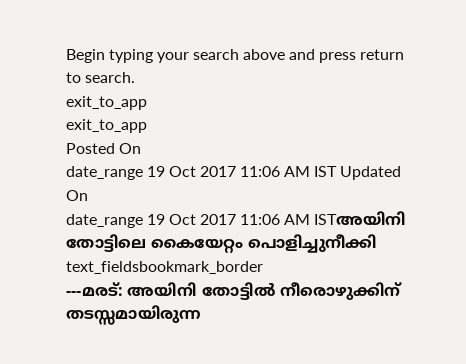Begin typing your search above and press return to search.
exit_to_app
exit_to_app
Posted On
date_range 19 Oct 2017 11:06 AM IST Updated On
date_range 19 Oct 2017 11:06 AM ISTഅയിനി തോട്ടിലെ കൈയേറ്റം പൊളിച്ചുനീക്കി
text_fieldsbookmark_border
---മരട്: അയിനി തോട്ടിൽ നീരൊഴുക്കിന് തടസ്സമായിരുന്ന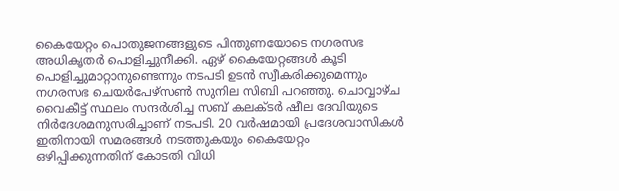കൈയേറ്റം പൊതുജനങ്ങളുടെ പിന്തുണയോടെ നഗരസഭ അധികൃതർ പൊളിച്ചുനീക്കി. ഏഴ് കൈയേറ്റങ്ങൾ കൂടി പൊളിച്ചുമാറ്റാനുണ്ടെന്നും നടപടി ഉടൻ സ്വീകരിക്കുമെന്നും നഗരസഭ ചെയർപേഴ്സൺ സുനില സിബി പറഞ്ഞു. ചൊവ്വാഴ്ച വൈകീട്ട് സ്ഥലം സന്ദർശിച്ച സബ് കലക്ടർ ഷീല ദേവിയുടെ നിർദേശമനുസരിച്ചാണ് നടപടി. 20 വർഷമായി പ്രദേശവാസികൾ ഇതിനായി സമരങ്ങൾ നടത്തുകയും കൈയേറ്റം ഒഴിപ്പിക്കുന്നതിന് കോടതി വിധി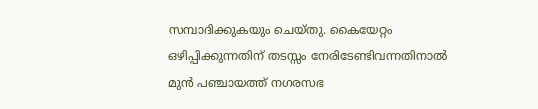സമ്പാദിക്കുകയും ചെയ്തു. കൈയേറ്റം ഒഴിപ്പിക്കുന്നതിന് തടസ്സം നേരിടേണ്ടിവന്നതിനാൽ മുൻ പഞ്ചായത്ത് നഗരസഭ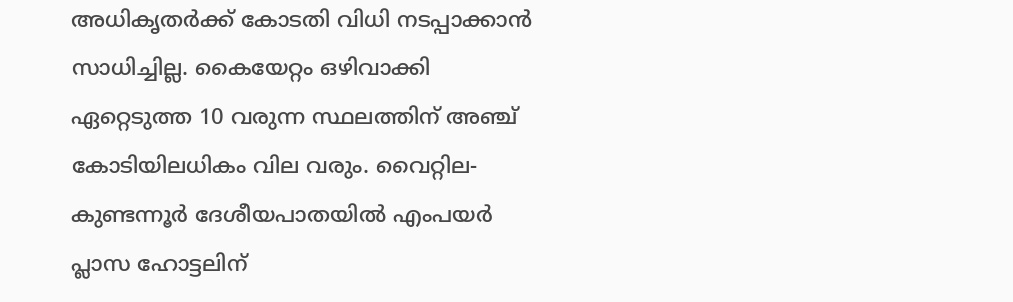അധികൃതർക്ക് കോടതി വിധി നടപ്പാക്കാൻ സാധിച്ചില്ല. കൈയേറ്റം ഒഴിവാക്കി ഏറ്റെടുത്ത 10 വരുന്ന സ്ഥലത്തിന് അഞ്ച് കോടിയിലധികം വില വരും. വൈറ്റില-കുണ്ടന്നൂർ ദേശീയപാതയിൽ എംപയർ പ്ലാസ ഹോട്ടലിന്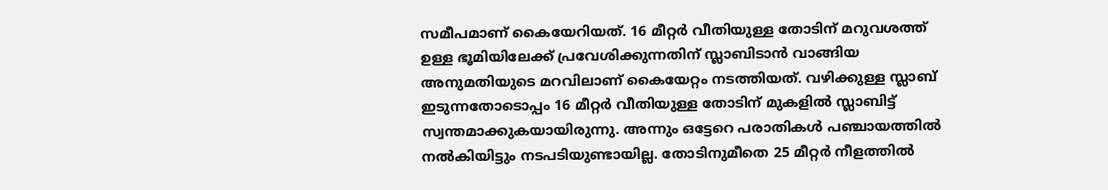സമീപമാണ് കൈയേറിയത്. 16 മീറ്റർ വീതിയുള്ള തോടിന് മറുവശത്ത് ഉള്ള ഭൂമിയിലേക്ക് പ്രവേശിക്കുന്നതിന് സ്ലാബിടാൻ വാങ്ങിയ അനുമതിയുടെ മറവിലാണ് കൈയേറ്റം നടത്തിയത്. വഴിക്കുള്ള സ്ലാബ് ഇടുന്നതോടൊപ്പം 16 മീറ്റർ വീതിയുള്ള തോടിന് മുകളിൽ സ്ലാബിട്ട് സ്വന്തമാക്കുകയായിരുന്നു. അന്നും ഒട്ടേറെ പരാതികൾ പഞ്ചായത്തിൽ നൽകിയിട്ടും നടപടിയുണ്ടായില്ല. തോടിനുമീതെ 25 മീറ്റർ നീളത്തിൽ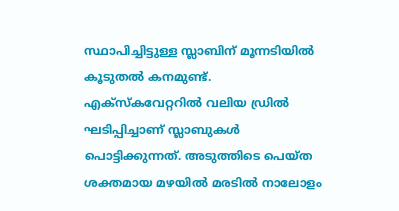സ്ഥാപിച്ചിട്ടുള്ള സ്ലാബിന് മൂന്നടിയിൽ കൂടുതൽ കനമുണ്ട്. എക്സ്കവേറ്ററിൽ വലിയ ഡ്രിൽ ഘടിപ്പിച്ചാണ് സ്ലാബുകൾ പൊട്ടിക്കുന്നത്. അടുത്തിടെ പെയ്ത ശക്തമായ മഴയിൽ മരടിൽ നാലോളം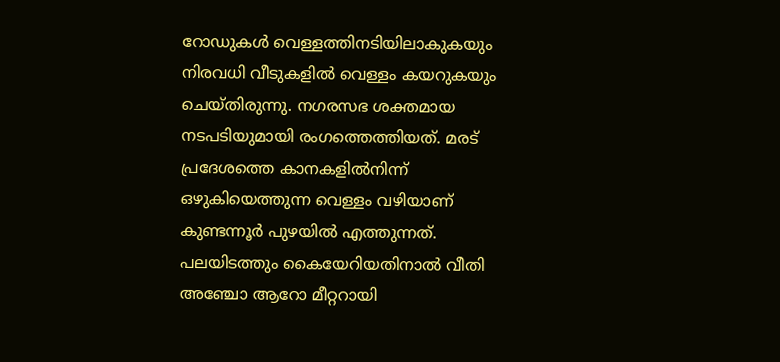റോഡുകൾ വെള്ളത്തിനടിയിലാകുകയും നിരവധി വീടുകളിൽ വെള്ളം കയറുകയും ചെയ്തിരുന്നു. നഗരസഭ ശക്തമായ നടപടിയുമായി രംഗത്തെത്തിയത്. മരട് പ്രദേശത്തെ കാനകളിൽനിന്ന് ഒഴുകിയെത്തുന്ന വെള്ളം വഴിയാണ് കുണ്ടന്നൂർ പുഴയിൽ എത്തുന്നത്. പലയിടത്തും കൈയേറിയതിനാൽ വീതി അഞ്ചോ ആറോ മീറ്ററായി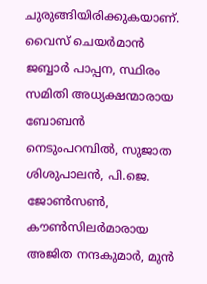ചുരുങ്ങിയിരിക്കുകയാണ്. വൈസ് ചെയർമാൻ ജബ്ബാർ പാപ്പന, സ്ഥിരം സമിതി അധ്യക്ഷന്മാരായ ബോബൻ നെടുംപറമ്പിൽ, സുജാത ശിശുപാലൻ, പി.ജെ. ജോൺസൺ, കൗൺസിലർമാരായ അജിത നന്ദകുമാർ, മുൻ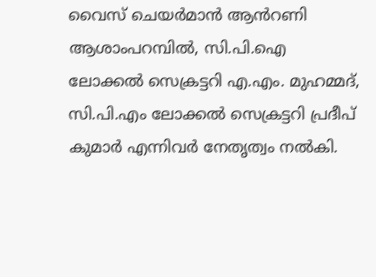വൈസ് ചെയർമാൻ ആൻറണി ആശാംപറമ്പിൽ, സി.പി.ഐ ലോക്കൽ സെക്രട്ടറി എ.എം. മുഹമ്മദ്, സി.പി.എം ലോക്കൽ സെക്രട്ടറി പ്രദീപ് കുമാർ എന്നിവർ നേതൃത്വം നൽകി.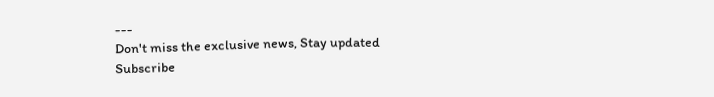---
Don't miss the exclusive news, Stay updated
Subscribe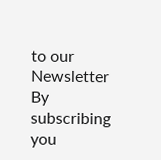to our Newsletter
By subscribing you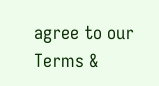agree to our Terms &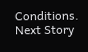Conditions.
Next Story